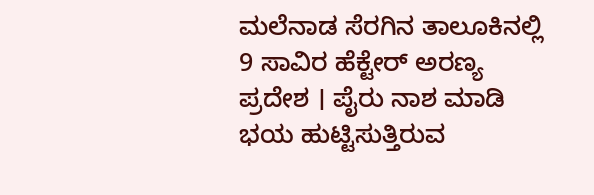ಮಲೆನಾಡ ಸೆರಗಿನ ತಾಲೂಕಿನಲ್ಲಿ 9 ಸಾವಿರ ಹೆಕ್ಟೇರ್ ಅರಣ್ಯ ಪ್ರದೇಶ । ಪೈರು ನಾಶ ಮಾಡಿ ಭಯ ಹುಟ್ಟಿಸುತ್ತಿರುವ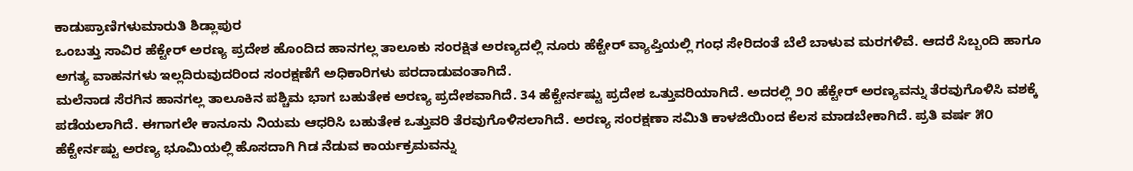ಕಾಡುಪ್ರಾಣಿಗಳುಮಾರುತಿ ಶಿಡ್ಲಾಪುರ
ಒಂಬತ್ತು ಸಾವಿರ ಹೆಕ್ಟೇರ್ ಅರಣ್ಯ ಪ್ರದೇಶ ಹೊಂದಿದ ಹಾನಗಲ್ಲ ತಾಲೂಕು ಸಂರಕ್ಷಿತ ಅರಣ್ಯದಲ್ಲಿ ನೂರು ಹೆಕ್ಟೇರ್ ವ್ಯಾಪ್ತಿಯಲ್ಲಿ ಗಂಧ ಸೇರಿದಂತೆ ಬೆಲೆ ಬಾಳುವ ಮರಗಳಿವೆ. ಆದರೆ ಸಿಬ್ಬಂದಿ ಹಾಗೂ ಅಗತ್ಯ ವಾಹನಗಳು ಇಲ್ಲದಿರುವುದರಿಂದ ಸಂರಕ್ಷಣೆಗೆ ಅಧಿಕಾರಿಗಳು ಪರದಾಡುವಂತಾಗಿದೆ.
ಮಲೆನಾಡ ಸೆರಗಿನ ಹಾನಗಲ್ಲ ತಾಲೂಕಿನ ಪಶ್ಚಿಮ ಭಾಗ ಬಹುತೇಕ ಅರಣ್ಯ ಪ್ರದೇಶವಾಗಿದೆ. 34 ಹೆಕ್ಟೇರ್ನಷ್ಟು ಪ್ರದೇಶ ಒತ್ತುವರಿಯಾಗಿದೆ. ಅದರಲ್ಲಿ ೨೦ ಹೆಕ್ಟೇರ್ ಅರಣ್ಯವನ್ನು ತೆರವುಗೊಳಿಸಿ ವಶಕ್ಕೆ ಪಡೆಯಲಾಗಿದೆ. ಈಗಾಗಲೇ ಕಾನೂನು ನಿಯಮ ಆಧರಿಸಿ ಬಹುತೇಕ ಒತ್ತುವರಿ ತೆರವುಗೊಳಿಸಲಾಗಿದೆ. ಅರಣ್ಯ ಸಂರಕ್ಷಣಾ ಸಮಿತಿ ಕಾಳಜಿಯಿಂದ ಕೆಲಸ ಮಾಡಬೇಕಾಗಿದೆ. ಪ್ರತಿ ವರ್ಷ ೫೦ ಹೆಕ್ಟೇರ್ನಷ್ಟು ಅರಣ್ಯ ಭೂಮಿಯಲ್ಲಿ ಹೊಸದಾಗಿ ಗಿಡ ನೆಡುವ ಕಾರ್ಯಕ್ರಮವನ್ನು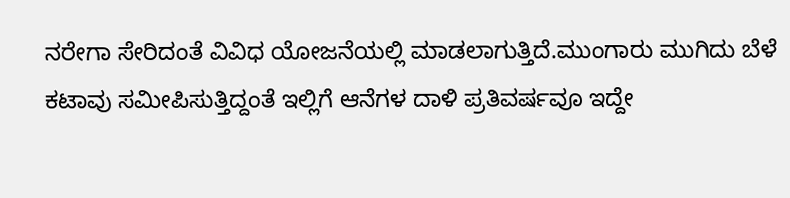ನರೇಗಾ ಸೇರಿದಂತೆ ವಿವಿಧ ಯೋಜನೆಯಲ್ಲಿ ಮಾಡಲಾಗುತ್ತಿದೆ.ಮುಂಗಾರು ಮುಗಿದು ಬೆಳೆ ಕಟಾವು ಸಮೀಪಿಸುತ್ತಿದ್ದಂತೆ ಇಲ್ಲಿಗೆ ಆನೆಗಳ ದಾಳಿ ಪ್ರತಿವರ್ಷವೂ ಇದ್ದೇ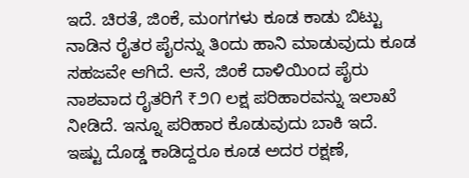ಇದೆ. ಚಿರತೆ, ಜಿಂಕೆ, ಮಂಗಗಳು ಕೂಡ ಕಾಡು ಬಿಟ್ಟು ನಾಡಿನ ರೈತರ ಪೈರನ್ನು ತಿಂದು ಹಾನಿ ಮಾಡುವುದು ಕೂಡ ಸಹಜವೇ ಆಗಿದೆ. ಆನೆ, ಜಿಂಕೆ ದಾಳಿಯಿಂದ ಪೈರು ನಾಶವಾದ ರೈತರಿಗೆ ₹೨೧ ಲಕ್ಷ ಪರಿಹಾರವನ್ನು ಇಲಾಖೆ ನೀಡಿದೆ. ಇನ್ನೂ ಪರಿಹಾರ ಕೊಡುವುದು ಬಾಕಿ ಇದೆ.
ಇಷ್ಟು ದೊಡ್ಡ ಕಾಡಿದ್ದರೂ ಕೂಡ ಅದರ ರಕ್ಷಣೆ,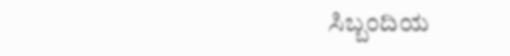ಸಿಬ್ಬಂದಿಯ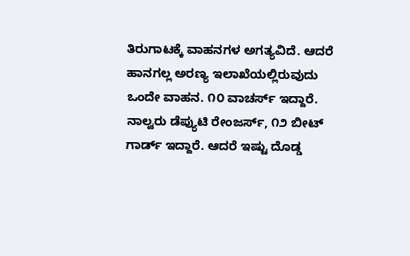ತಿರುಗಾಟಕ್ಕೆ ವಾಹನಗಳ ಅಗತ್ಯವಿದೆ. ಆದರೆ ಹಾನಗಲ್ಲ ಅರಣ್ಯ ಇಲಾಖೆಯಲ್ಲಿರುವುದು ಒಂದೇ ವಾಹನ. ೧೦ ವಾಚರ್ಸ್ ಇದ್ದಾರೆ. ನಾಲ್ವರು ಡೆಪ್ಯುಟಿ ರೇಂಜರ್ಸ್, ೧೨ ಬೀಟ್ ಗಾರ್ಡ್ ಇದ್ದಾರೆ. ಆದರೆ ಇಷ್ಟು ದೊಡ್ಡ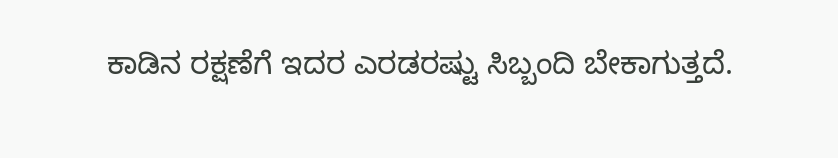ಕಾಡಿನ ರಕ್ಷಣೆಗೆ ಇದರ ಎರಡರಷ್ಟು ಸಿಬ್ಬಂದಿ ಬೇಕಾಗುತ್ತದೆ.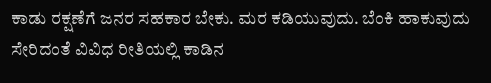ಕಾಡು ರಕ್ಷಣೆಗೆ ಜನರ ಸಹಕಾರ ಬೇಕು. ಮರ ಕಡಿಯುವುದು. ಬೆಂಕಿ ಹಾಕುವುದು ಸೇರಿದಂತೆ ವಿವಿಧ ರೀತಿಯಲ್ಲಿ ಕಾಡಿನ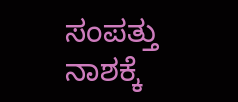ಸಂಪತ್ತು ನಾಶಕ್ಕೆ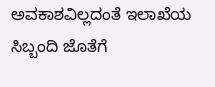ಅವಕಾಶವಿಲ್ಲದಂತೆ ಇಲಾಖೆಯ ಸಿಬ್ಬಂದಿ ಜೊತೆಗೆ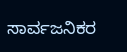ಸಾರ್ವಜನಿಕರ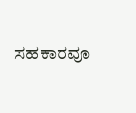ಸಹಕಾರವೂ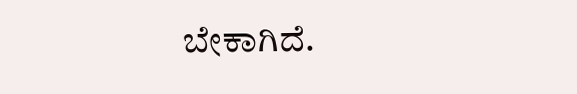ಬೇಕಾಗಿದೆ.